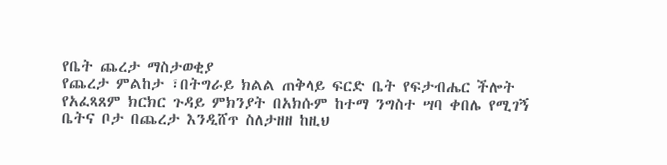የቤት ጨረታ ማስታወቂያ
የጨረታ ምልከታ ፣በትግራይ ክልል ጠቅላይ ፍርድ ቤት የፍታብሔር ችሎት
የአፈጻጸም ክርክር ጉዳይ ምክንያት በአክሱም ከተማ ንግስተ ሣባ ቀበሌ የሚገኝ ቤትና ቦታ በጨረታ እንዲሸጥ ስለታዘዘ ከዚህ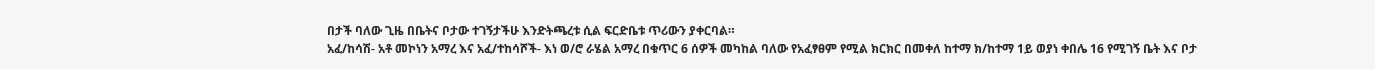በታች ባለው ጊዜ በቤትና ቦታው ተገኝታችሁ እንድትጫረቱ ሲል ፍርድቤቱ ጥሪውን ያቀርባል።
አፈ/ከሳሽ- አቶ መኮነን አማረ እና አፈ/ተከሳሾች- እነ ወ/ሮ ራሄል አማረ በቁጥር 6 ሰዎች መካከል ባለው የአፈፃፀም የሚል ክርክር በመቀለ ከተማ ክ/ከተማ 1ይ ወያነ ቀበሌ 16 የሚገኝ ቤት እና ቦታ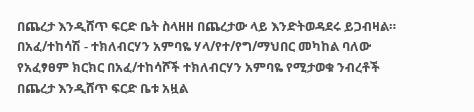በጨረታ እንዲሸጥ ፍርድ ቤት ስላዘዘ በጨረታው ላይ እንድትወዳደሩ ይጋብዛል።
በአፈ/ተከሳሽ - ተክለብርሃን አምባዬ ሃላ/የተ/የግ/ማህበር መካከል ባለው የአፈፃፀም ክርክር በአፈ/ተከሳሾች ተክለብርሃን አምባዬ የሚታወቁ ንብረቶች በጨረታ እንዲሸጥ ፍርድ ቤቱ አዟል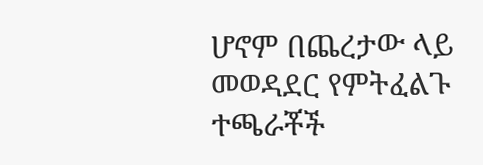ሆኖም በጨረታው ላይ መወዳደር የምትፈልጉ ተጫራቾች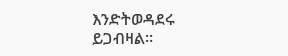እንድትወዳደሩ ይጋብዛል።